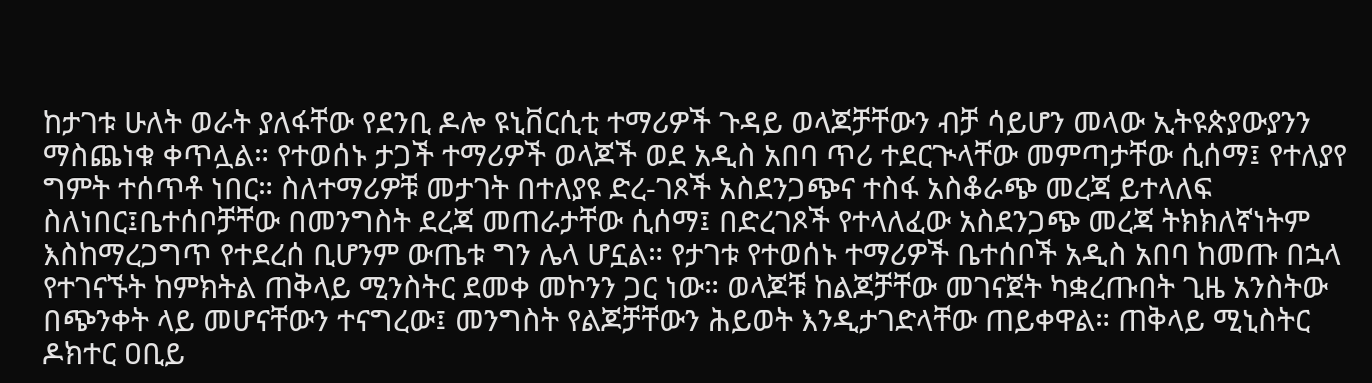ከታገቱ ሁለት ወራት ያለፋቸው የደንቢ ዶሎ ዩኒቨርሲቲ ተማሪዎች ጉዳይ ወላጆቻቸውን ብቻ ሳይሆን መላው ኢትዩጵያውያንን ማስጨነቁ ቀጥሏል። የተወሰኑ ታጋች ተማሪዎች ወላጆች ወደ አዲስ አበባ ጥሪ ተደርጒላቸው መምጣታቸው ሲሰማ፤ የተለያየ ግምት ተሰጥቶ ነበር። ስለተማሪዎቹ መታገት በተለያዩ ድረ-ገጾች አስደንጋጭና ተስፋ አስቆራጭ መረጃ ይተላለፍ ስለነበር፤ቤተሰቦቻቸው በመንግስት ደረጃ መጠራታቸው ሲሰማ፤ በድረገጾች የተላለፈው አስደንጋጭ መረጃ ትክክለኛነትም እስከማረጋግጥ የተደረሰ ቢሆንም ውጤቱ ግን ሌላ ሆኗል። የታገቱ የተወሰኑ ተማሪዎች ቤተሰቦች አዲስ አበባ ከመጡ በኋላ የተገናኙት ከምክትል ጠቅላይ ሚንስትር ደመቀ መኮንን ጋር ነው። ወላጆቹ ከልጆቻቸው መገናጀት ካቋረጡበት ጊዜ አንስትው በጭንቀት ላይ መሆናቸውን ተናግረው፤ መንግስት የልጆቻቸውን ሕይወት እንዲታገድላቸው ጠይቀዋል። ጠቅላይ ሚኒስትር ዶክተር ዐቢይ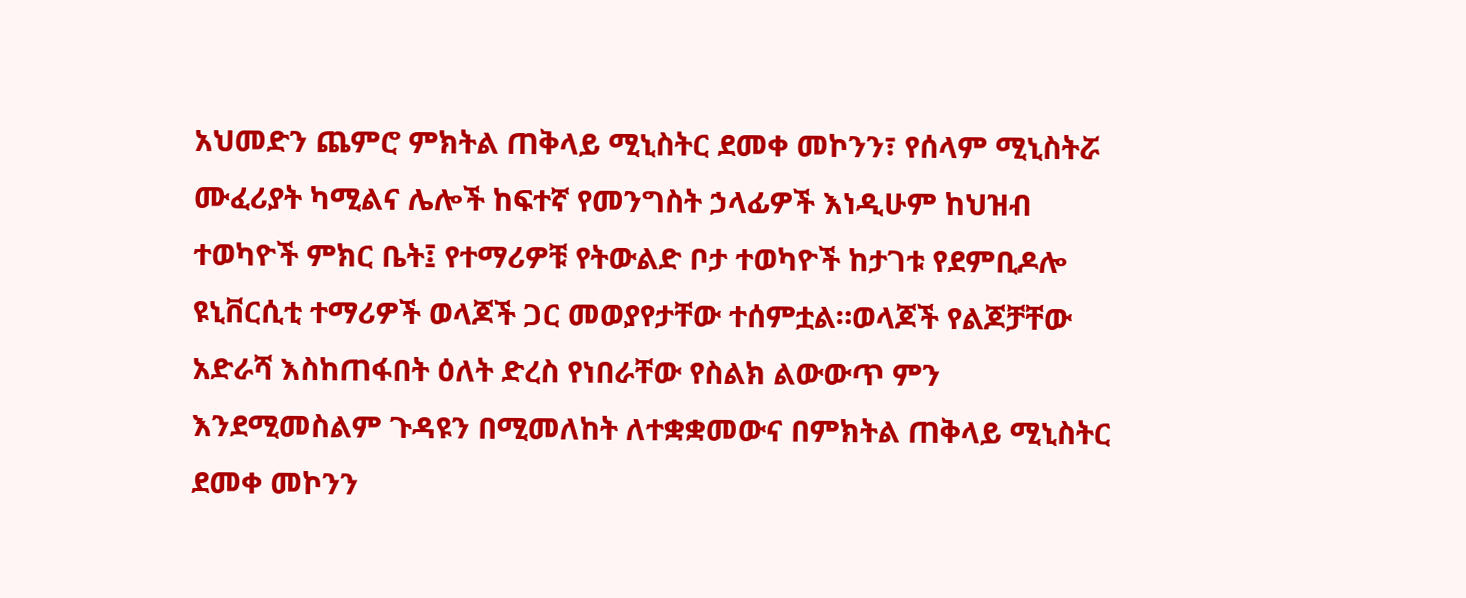አህመድን ጨምሮ ምክትል ጠቅላይ ሚኒስትር ደመቀ መኮንን፣ የሰላም ሚኒስትሯ ሙፈሪያት ካሚልና ሌሎች ከፍተኛ የመንግስት ኃላፊዎች እነዲሁም ከህዝብ ተወካዮች ምክር ቤት፤ የተማሪዎቹ የትውልድ ቦታ ተወካዮች ከታገቱ የደምቢዶሎ ዩኒቨርሲቲ ተማሪዎች ወላጆች ጋር መወያየታቸው ተሰምቷል።ወላጆች የልጆቻቸው አድራሻ እስከጠፋበት ዕለት ድረስ የነበራቸው የስልክ ልውውጥ ምን እንደሚመስልም ጉዳዩን በሚመለከት ለተቋቋመውና በምክትል ጠቅላይ ሚኒስትር ደመቀ መኮንን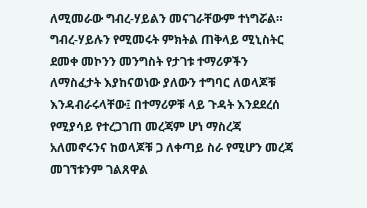ለሚመራው ግብረ-ሃይልን መናገራቸውም ተነግሯል።
ግብረ-ሃይሉን የሚመሩት ምክትል ጠቅላይ ሚኒስትር ደመቀ መኮንን መንግስት የታገቱ ተማሪዎችን ለማስፈታት እያከናወነው ያለውን ተግባር ለወላጆቹ እንዳብራሩላቸው፤ በተማሪዎቹ ላይ ጉዳት እንደደረሰ የሚያሳይ የተረጋገጠ መረጃም ሆነ ማስረጃ አለመኖሩንና ከወላጆቹ ጋ ለቀጣይ ስራ የሚሆን መረጃ መገኘቱንም ገልጸዋል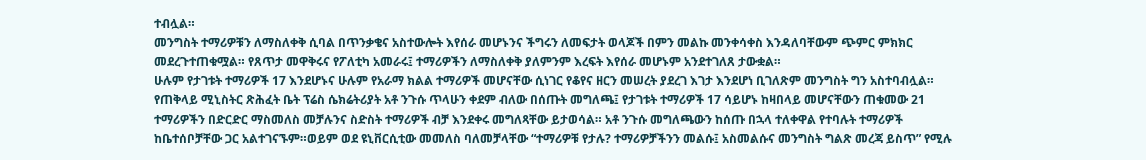ተብሏል።
መንግስት ተማሪዎቹን ለማስለቀቅ ሲባል በጥንቃቄና አስተውሎት እየሰራ መሆኑንና ችግሩን ለመፍታት ወላጆች በምን መልኩ መንቀሳቀስ እንዳለባቸውም ጭምር ምክክር መደረጉተጠቁሟል። የጸጥታ መዋቅሩና የፖለቲካ አመራሩ፤ ተማሪዎችን ለማስለቀቅ ያለምንም እረፍት እየሰራ መሆኑም አንደተገለጸ ታውቋል።
ሁሉም የታገቱት ተማሪዎች 17 እንደሆኑና ሁሉም የአራማ ክልል ተማሪዎች መሆናቸው ሲነገር የቆየና ዘርን መሠረት ያደረገ እገታ እንደሆነ ቢገለጽም መንግስት ግን አስተባብሏል። የጠቅላይ ሚኒስትር ጽሕፈት ቤት ፕሬስ ሴክሬትሪያት አቶ ንጉሱ ጥላሁን ቀደም ብለው በሰጡት መግለጫ፤ የታገቱት ተማሪዎች 17 ሳይሆኑ ከዛበላይ መሆናቸውን ጠቁመው 21 ተማሪዎችን በድርድር ማስመለስ መቻሉንና ስድስት ተማሪዎች ብቻ እንደቀሩ መግለጻቸው ይታወሳል። አቶ ንጉሱ መግለጫውን ከሰጡ በኋላ ተለቀዋል የተባሉት ተማሪዎች ከቤተሰቦቻቸው ጋር አልተገናኙም።ወይም ወደ ዩኒቨርሲቲው መመለስ ባለመቻላቸው “ተማሪዎቹ የታሉ? ተማሪዎቻችንን መልሱ፤ አስመልሱና መንግስት ግልጽ መረጃ ይስጥ” የሚሉ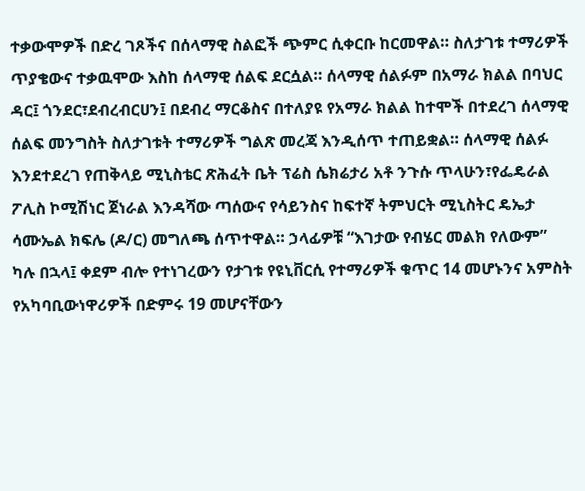ተቃውሞዎች በድረ ገጾችና በሰላማዊ ስልፎች ጭምር ሲቀርቡ ከርመዋል። ስለታገቱ ተማሪዎች ጥያቄውና ተቃዉሞው እስከ ሰላማዊ ሰልፍ ደርሷል። ሰላማዊ ሰልፉም በአማራ ክልል በባህር ዳር፤ ጎንደር፣ደብረብርሀን፤ በደብረ ማርቆስና በተለያዩ የአማራ ክልል ከተሞች በተደረገ ሰላማዊ ሰልፍ መንግስት ስለታገቱት ተማሪዎች ግልጽ መረጃ እንዲሰጥ ተጠይቋል። ሰላማዊ ሰልፉ እንደተደረገ የጠቅላይ ሚኒስቴር ጽሕፈት ቤት ፕሬስ ሴክሬታሪ አቶ ንጉሱ ጥላሁን፣የፌዴራል ፖሊስ ኮሚሽነር ጀነራል እንዳሻው ጣሰውና የሳይንስና ከፍተኛ ትምህርት ሚኒስትር ዴኤታ ሳሙኤል ክፍሌ (ዶ/ር) መግለጫ ሰጥተዋል። ኃላፊዎቹ “እገታው የብሄር መልክ የለውም” ካሉ በኋላ፤ ቀደም ብሎ የተነገረውን የታገቱ የዩኒቨርሲ የተማሪዎች ቁጥር 14 መሆኑንና አምስት የአካባቢውነዋሪዎች በድምሩ 19 መሆናቸውን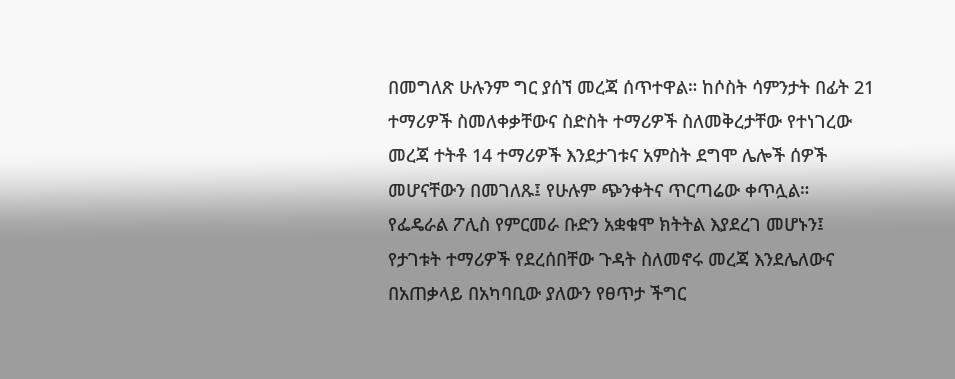በመግለጽ ሁሉንም ግር ያሰኘ መረጃ ሰጥተዋል። ከሶስት ሳምንታት በፊት 21 ተማሪዎች ስመለቀቃቸውና ስድስት ተማሪዎች ስለመቅረታቸው የተነገረው መረጃ ተትቶ 14 ተማሪዎች እንደታገቱና አምስት ደግሞ ሌሎች ሰዎች መሆናቸውን በመገለጹ፤ የሁሉም ጭንቀትና ጥርጣሬው ቀጥሏል።
የፌዴራል ፖሊስ የምርመራ ቡድን አቋቁሞ ክትትል እያደረገ መሆኑን፤ የታገቱት ተማሪዎች የደረሰበቸው ጉዳት ስለመኖሩ መረጃ እንደሌለውና በአጠቃላይ በአካባቢው ያለውን የፀጥታ ችግር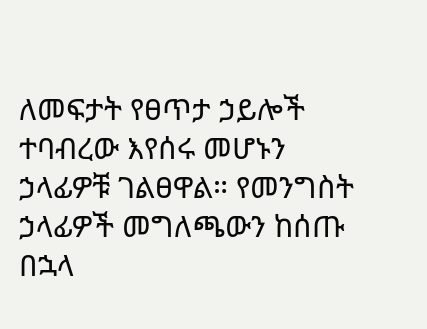ለመፍታት የፀጥታ ኃይሎች ተባብረው እየሰሩ መሆኑን ኃላፊዎቹ ገልፀዋል። የመንግስት ኃላፊዎች መግለጫውን ከሰጡ በኋላ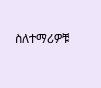ስለተማሪዎቹ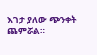እገታ ያለው ጭንቀት ጨምሯል።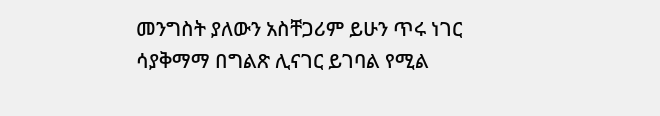መንግስት ያለውን አስቸጋሪም ይሁን ጥሩ ነገር ሳያቅማማ በግልጽ ሊናገር ይገባል የሚል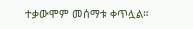ተቃውሞም መሰማቱ ቀጥሏል።